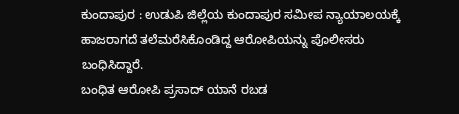ಕುಂದಾಪುರ : ಉಡುಪಿ ಜಿಲ್ಲೆಯ ಕುಂದಾಪುರ ಸಮೀಪ ನ್ಯಾಯಾಲಯಕ್ಕೆ ಹಾಜರಾಗದೆ ತಲೆಮರೆಸಿಕೊಂಡಿದ್ದ ಆರೋಪಿಯನ್ನು ಪೊಲೀಸರು ಬಂಧಿಸಿದ್ದಾರೆ.
ಬಂಧಿತ ಆರೋಪಿ ಪ್ರಸಾದ್ ಯಾನೆ ರಬಡ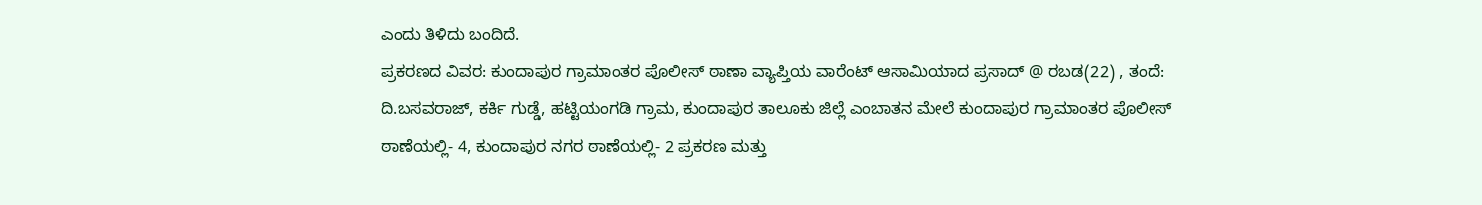ಎಂದು ತಿಳಿದು ಬಂದಿದೆ.
ಪ್ರಕರಣದ ವಿವರ: ಕುಂದಾಪುರ ಗ್ರಾಮಾಂತರ ಪೊಲೀಸ್ ಠಾಣಾ ವ್ಯಾಪ್ತಿಯ ವಾರೆಂಟ್ ಆಸಾಮಿಯಾದ ಪ್ರಸಾದ್ @ ರಬಡ(22) , ತಂದೆ: ದಿ.ಬಸವರಾಜ್, ಕರ್ಕಿ ಗುಡ್ಡೆ, ಹಟ್ಟಿಯಂಗಡಿ ಗ್ರಾಮ, ಕುಂದಾಪುರ ತಾಲೂಕು ಜಿಲ್ಲೆ ಎಂಬಾತನ ಮೇಲೆ ಕುಂದಾಪುರ ಗ್ರಾಮಾಂತರ ಪೊಲೀಸ್ ಠಾಣೆಯಲ್ಲಿ- 4, ಕುಂದಾಪುರ ನಗರ ಠಾಣೆಯಲ್ಲಿ- 2 ಪ್ರಕರಣ ಮತ್ತು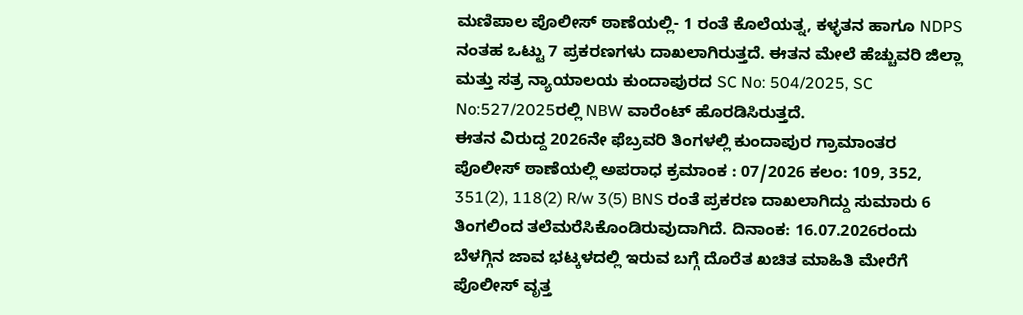ಮಣಿಪಾಲ ಪೊಲೀಸ್ ಠಾಣೆಯಲ್ಲಿ- 1 ರಂತೆ ಕೊಲೆಯತ್ನ, ಕಳ್ಳತನ ಹಾಗೂ NDPS ನಂತಹ ಒಟ್ಟು 7 ಪ್ರಕರಣಗಳು ದಾಖಲಾಗಿರುತ್ತದೆ. ಈತನ ಮೇಲೆ ಹೆಚ್ಚುವರಿ ಜಿಲ್ಲಾ ಮತ್ತು ಸತ್ರ ನ್ಯಾಯಾಲಯ ಕುಂದಾಪುರದ SC No: 504/2025, SC No:527/2025ರಲ್ಲಿ NBW ವಾರೆಂಟ್ ಹೊರಡಿಸಿರುತ್ತದೆ.
ಈತನ ವಿರುದ್ದ 2026ನೇ ಫೆಬ್ರವರಿ ತಿಂಗಳಲ್ಲಿ ಕುಂದಾಪುರ ಗ್ರಾಮಾಂತರ ಪೊಲೀಸ್ ಠಾಣೆಯಲ್ಲಿ ಅಪರಾಧ ಕ್ರಮಾಂಕ : 07/2026 ಕಲಂ: 109, 352, 351(2), 118(2) R/w 3(5) BNS ರಂತೆ ಪ್ರಕರಣ ದಾಖಲಾಗಿದ್ದು ಸುಮಾರು 6 ತಿಂಗಲಿಂದ ತಲೆಮರೆಸಿಕೊಂಡಿರುವುದಾಗಿದೆ. ದಿನಾಂಕ: 16.07.2026ರಂದು ಬೆಳಗ್ಗಿನ ಜಾವ ಭಟ್ಕಳದಲ್ಲಿ ಇರುವ ಬಗ್ಗೆ ದೊರೆತ ಖಚಿತ ಮಾಹಿತಿ ಮೇರೆಗೆ ಪೊಲೀಸ್ ವೃತ್ತ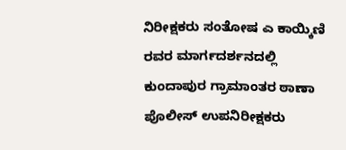ನಿರೀಕ್ಷಕರು ಸಂತೋಷ ಎ ಕಾಯ್ಕಿಣಿ ರವರ ಮಾರ್ಗದರ್ಶನದಲ್ಲಿ ಕುಂದಾಪುರ ಗ್ರಾಮಾಂತರ ಠಾಣಾ ಪೊಲೀಸ್ ಉಪನಿರೀಕ್ಷಕರು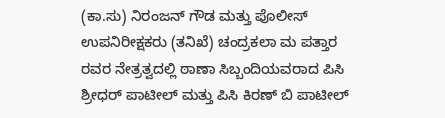(ಕಾ.ಸು) ನಿರಂಜನ್ ಗೌಡ ಮತ್ತು ಪೊಲೀಸ್ ಉಪನಿರೀಕ್ಷಕರು (ತನಿಖೆ) ಚಂದ್ರಕಲಾ ಮ ಪತ್ತಾರ ರವರ ನೇತ್ರತ್ವದಲ್ಲಿ ಠಾಣಾ ಸಿಬ್ಬಂದಿಯವರಾದ ಪಿಸಿ ಶ್ರೀಧರ್ ಪಾಟೀಲ್ ಮತ್ತು ಪಿಸಿ ಕಿರಣ್ ಬಿ ಪಾಟೀಲ್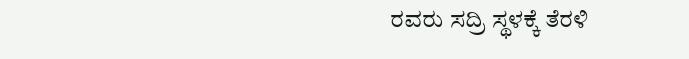ರವರು ಸದ್ರಿ ಸ್ಥಳಕ್ಕೆ ತೆರಳಿ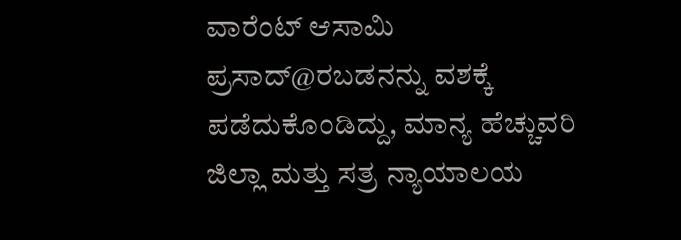ವಾರೆಂಟ್ ಆಸಾಮಿ ಪ್ರಸಾದ್@ರಬಡನನ್ನು ವಶಕ್ಕೆ ಪಡೆದುಕೊಂಡಿದ್ದು, ಮಾನ್ಯ ಹೆಚ್ಚುವರಿ ಜಿಲ್ಲಾ ಮತ್ತು ಸತ್ರ ನ್ಯಾಯಾಲಯ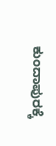ಕುಂದಾಪುರಕ್ಕೆ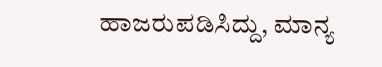ಹಾಜರುಪಡಿಸಿದ್ದು, ಮಾನ್ಯ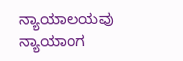ನ್ಯಾಯಾಲಯವು ನ್ಯಾಯಾಂಗ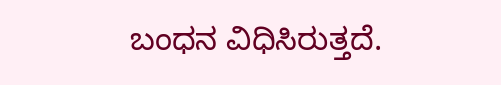ಬಂಧನ ವಿಧಿಸಿರುತ್ತದೆ.